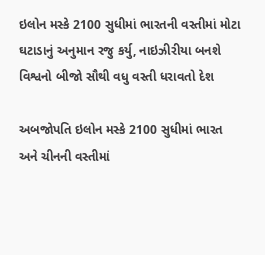ઇલોન મસ્કે 2100 સુધીમાં ભારતની વસ્તીમાં મોટા ઘટાડાનું અનુમાન રજુ કર્યુ, નાઇઝીરીયા બનશે વિશ્વનો બીજો સૌથી વધુ વસ્તી ધરાવતો દેશ

અબજોપતિ ઇલોન મસ્કે 2100 સુધીમાં ભારત અને ચીનની વસ્તીમાં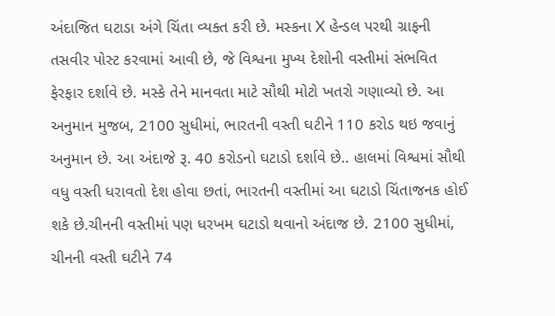અંદાજિત ઘટાડા અંગે ચિંતા વ્યક્ત કરી છે. મસ્કના X હેન્ડલ પરથી ગ્રાફની તસવીર પોસ્ટ કરવામાં આવી છે, જે વિશ્વના મુખ્ય દેશોની વસ્તીમાં સંભવિત ફેરફાર દર્શાવે છે. મસ્કે તેને માનવતા માટે સૌથી મોટો ખતરો ગણાવ્યો છે. આ અનુમાન મુજબ, 2100 સુધીમાં, ભારતની વસ્તી ઘટીને 110 કરોડ થઇ જવાનું અનુમાન છે. આ અંદાજે રૂ. 40 કરોડનો ઘટાડો દર્શાવે છે.. હાલમાં વિશ્વમાં સૌથી વધુ વસ્તી ધરાવતો દેશ હોવા છતાં, ભારતની વસ્તીમાં આ ઘટાડો ચિંતાજનક હોઈ શકે છે.ચીનની વસ્તીમાં પણ ધરખમ ઘટાડો થવાનો અંદાજ છે. 2100 સુધીમાં, ચીનની વસ્તી ઘટીને 74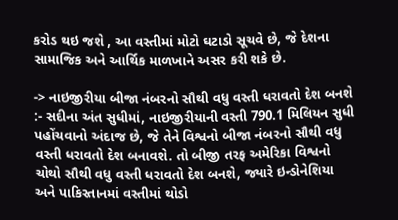કરોડ થઇ જશે , આ વસ્તીમાં મોટો ઘટાડો સૂચવે છે, જે દેશના સામાજિક અને આર્થિક માળખાને અસર કરી શકે છે.

-> નાઇજીરીયા બીજા નંબરનો સૌથી વધુ વસ્તી ધરાવતો દેશ બનશે :- સદીના અંત સુધીમાં, નાઇજીરીયાની વસ્તી 790.1 મિલિયન સુધી પહોંચવાનો અંદાજ છે, જે તેને વિશ્વનો બીજા નંબરનો સૌથી વધુ વસ્તી ધરાવતો દેશ બનાવશે. તો બીજી તરફ અમેરિકા વિશ્વનો ચોથો સૌથી વધુ વસ્તી ધરાવતો દેશ બનશે, જ્યારે ઇન્ડોનેશિયા અને પાકિસ્તાનમાં વસ્તીમાં થોડો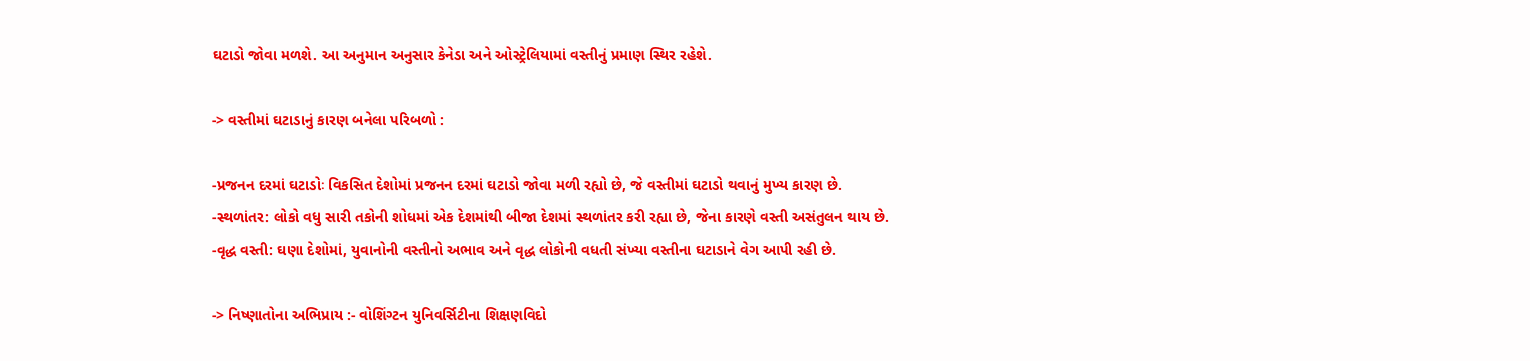ઘટાડો જોવા મળશે. આ અનુમાન અનુસાર કેનેડા અને ઓસ્ટ્રેલિયામાં વસ્તીનું પ્રમાણ સ્થિર રહેશે.

-> વસ્તીમાં ઘટાડાનું કારણ બનેલા પરિબળો :

-પ્રજનન દરમાં ઘટાડોઃ વિકસિત દેશોમાં પ્રજનન દરમાં ઘટાડો જોવા મળી રહ્યો છે, જે વસ્તીમાં ઘટાડો થવાનું મુખ્ય કારણ છે.
-સ્થળાંતર: લોકો વધુ સારી તકોની શોધમાં એક દેશમાંથી બીજા દેશમાં સ્થળાંતર કરી રહ્યા છે, જેના કારણે વસ્તી અસંતુલન થાય છે.
-વૃદ્ધ વસ્તી: ઘણા દેશોમાં, યુવાનોની વસ્તીનો અભાવ અને વૃદ્ધ લોકોની વધતી સંખ્યા વસ્તીના ઘટાડાને વેગ આપી રહી છે.

-> નિષ્ણાતોના અભિપ્રાય :- વોશિંગ્ટન યુનિવર્સિટીના શિક્ષણવિદો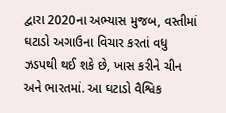દ્વારા 2020ના અભ્યાસ મુજબ, વસ્તીમાં ઘટાડો અગાઉના વિચાર કરતાં વધુ ઝડપથી થઈ શકે છે, ખાસ કરીને ચીન અને ભારતમાં. આ ઘટાડો વૈશ્વિક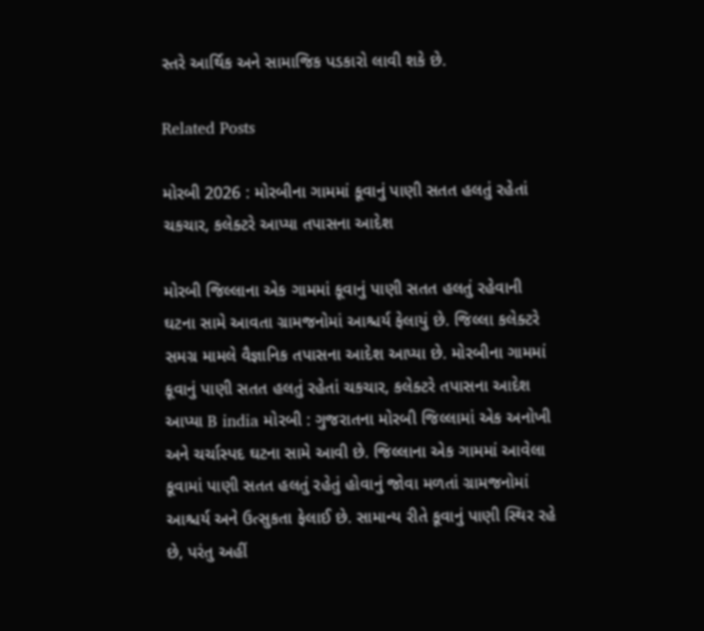સ્તરે આર્થિક અને સામાજિક પડકારો લાવી શકે છે.

Related Posts

મોરબી 2026 : મોરબીના ગામમાં કૂવાનું પાણી સતત હલતું રહેતાં ચકચાર, કલેક્ટરે આપ્યા તપાસના આદેશ

મોરબી જિલ્લાના એક ગામમાં કૂવાનું પાણી સતત હલતું રહેવાની ઘટના સામે આવતા ગ્રામજનોમાં આશ્ચર્ય ફેલાયું છે. જિલ્લા કલેક્ટરે સમગ્ર મામલે વૈજ્ઞાનિક તપાસના આદેશ આપ્યા છે. મોરબીના ગામમાં કૂવાનું પાણી સતત હલતું રહેતાં ચકચાર, કલેક્ટરે તપાસના આદેશ આપ્યા B india મોરબી : ગુજરાતના મોરબી જિલ્લામાં એક અનોખી અને ચર્ચાસ્પદ ઘટના સામે આવી છે. જિલ્લાના એક ગામમાં આવેલા કૂવામાં પાણી સતત હલતું રહેતું હોવાનું જોવા મળતાં ગ્રામજનોમાં આશ્ચર્ય અને ઉત્સુકતા ફેલાઈ છે. સામાન્ય રીતે કૂવાનું પાણી સ્થિર રહે છે, પરંતુ અહીં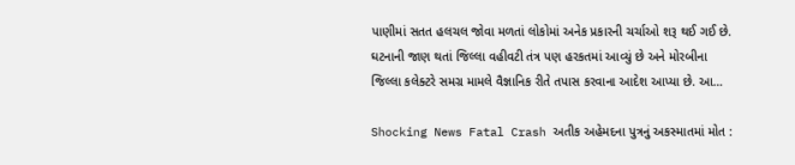પાણીમાં સતત હલચલ જોવા મળતાં લોકોમાં અનેક પ્રકારની ચર્ચાઓ શરૂ થઈ ગઈ છે. ઘટનાની જાણ થતાં જિલ્લા વહીવટી તંત્ર પણ હરકતમાં આવ્યું છે અને મોરબીના જિલ્લા કલેક્ટરે સમગ્ર મામલે વૈજ્ઞાનિક રીતે તપાસ કરવાના આદેશ આપ્યા છે. આ…

Shocking News Fatal Crash અતીક અહેમદના પુત્રનું અકસ્માતમાં મોત :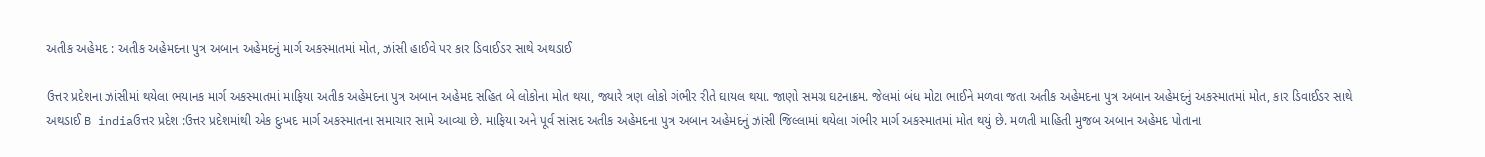અતીક અહેમદ : અતીક અહેમદના પુત્ર અબાન અહેમદનું માર્ગ અકસ્માતમાં મોત, ઝાંસી હાઈવે પર કાર ડિવાઈડર સાથે અથડાઈ

ઉત્તર પ્રદેશના ઝાંસીમાં થયેલા ભયાનક માર્ગ અકસ્માતમાં માફિયા અતીક અહેમદના પુત્ર અબાન અહેમદ સહિત બે લોકોના મોત થયા, જ્યારે ત્રણ લોકો ગંભીર રીતે ઘાયલ થયા. જાણો સમગ્ર ઘટનાક્રમ. જેલમાં બંધ મોટા ભાઈને મળવા જતા અતીક અહેમદના પુત્ર અબાન અહેમદનું અકસ્માતમાં મોત, કાર ડિવાઈડર સાથે અથડાઈ B indiaઉત્તર પ્રદેશ :ઉત્તર પ્રદેશમાંથી એક દુઃખદ માર્ગ અકસ્માતના સમાચાર સામે આવ્યા છે. માફિયા અને પૂર્વ સાંસદ અતીક અહેમદના પુત્ર અબાન અહેમદનું ઝાંસી જિલ્લામાં થયેલા ગંભીર માર્ગ અકસ્માતમાં મોત થયું છે. મળતી માહિતી મુજબ અબાન અહેમદ પોતાના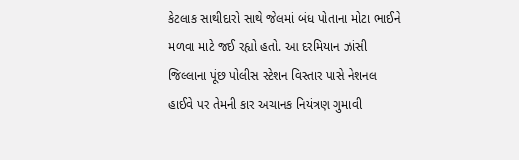કેટલાક સાથીદારો સાથે જેલમાં બંધ પોતાના મોટા ભાઈને મળવા માટે જઈ રહ્યો હતો. આ દરમિયાન ઝાંસી જિલ્લાના પૂંછ પોલીસ સ્ટેશન વિસ્તાર પાસે નેશનલ હાઈવે પર તેમની કાર અચાનક નિયંત્રણ ગુમાવી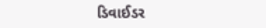ડિવાઈડર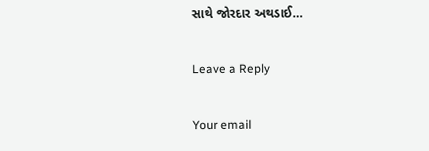સાથે જોરદાર અથડાઈ…

Leave a Reply

Your email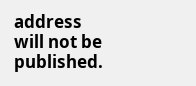address will not be published.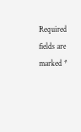Required fields are marked *